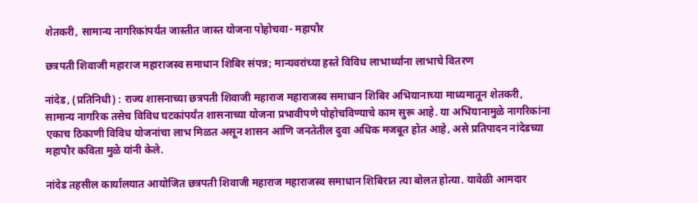शेतकरी, सामान्य नागरिकांपर्यंत जास्तीत जास्त योजना पोहोचवा- महापौर

छत्रपती शिवाजी महाराज महाराजस्व समाधान शिबिर संपन्न; मान्यवरांच्या हस्ते विविध लाभार्थ्यांना लाभाचे वितरण

नांदेड, (प्रतिनिधी) : राज्य शासनाच्या छत्रपती शिवाजी महाराज महाराजस्व समाधान शिबिर अभियानाच्या माध्यमातून शेतकरी, सामान्य नागरिक तसेच विविध घटकांपर्यंत शासनाच्या योजना प्रभावीपणे पोहोचविण्याचे काम सुरू आहे. या अभियानामुळे नागरिकांना एकाच ठिकाणी विविध योजनांचा लाभ मिळत असून शासन आणि जनतेतील दुवा अधिक मजबूत होत आहे, असे प्रतिपादन नांदेडच्या महापौर कविता मुळे यांनी केले.

नांदेड तहसील कार्यालयात आयोजित छत्रपती शिवाजी महाराज महाराजस्व समाधान शिबिरात त्या बोलत होत्या. यावेळी आमदार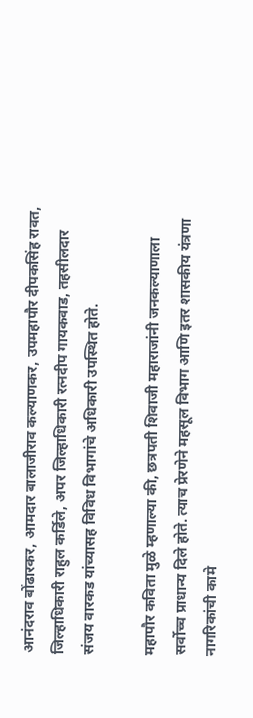आनंदराव बोंढारकर, आमदार बालाजीराव कल्याणकर, उपमहापौर दीपकसिंह रावत, जिल्हाधिकारी राहुल कर्डिले, अपर जिल्हाधिकारी रत्नदीप गायकवाड, तहसीलदार संजय वारकड यांच्यासह विविध विभागांचे अधिकारी उपस्थित होते.

महापौर कविता मुळे म्हणाल्या की, छत्रपती शिवाजी महाराजांनी जनकल्याणाला सर्वोच्च प्राधान्य दिले होते. त्याच प्रेरणेने महसूल विभाग आणि इतर शासकीय यंत्रणा नागरिकांची कामे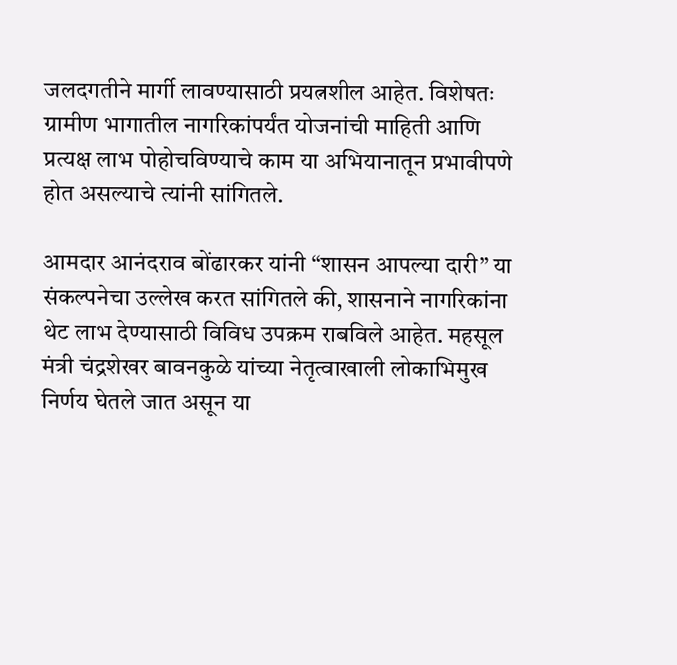जलदगतीने मार्गी लावण्यासाठी प्रयत्नशील आहेत. विशेषतः ग्रामीण भागातील नागरिकांपर्यंत योजनांची माहिती आणि प्रत्यक्ष लाभ पोहोचविण्याचे काम या अभियानातून प्रभावीपणे होत असल्याचे त्यांनी सांगितले.

आमदार आनंदराव बोंढारकर यांनी “शासन आपल्या दारी” या संकल्पनेचा उल्लेख करत सांगितले की, शासनाने नागरिकांना थेट लाभ देण्यासाठी विविध उपक्रम राबविले आहेत. महसूल मंत्री चंद्रशेखर बावनकुळे यांच्या नेतृत्वाखाली लोकाभिमुख निर्णय घेतले जात असून या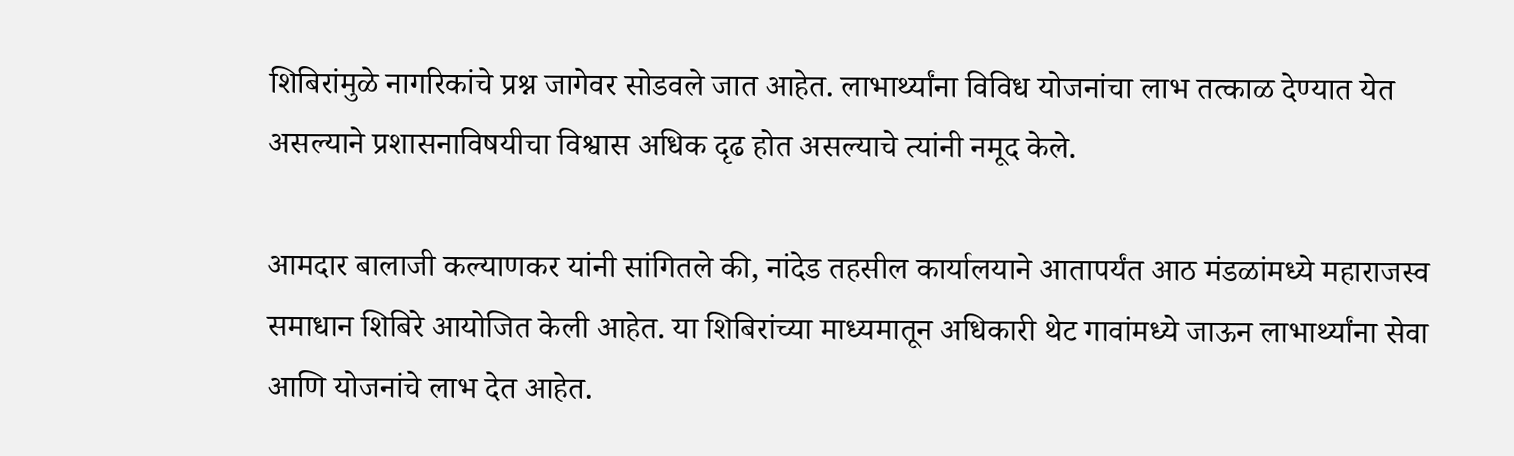शिबिरांमुळे नागरिकांचे प्रश्न जागेवर सोडवले जात आहेत. लाभार्थ्यांना विविध योजनांचा लाभ तत्काळ देण्यात येत असल्याने प्रशासनाविषयीचा विश्वास अधिक दृढ होत असल्याचे त्यांनी नमूद केले.

आमदार बालाजी कल्याणकर यांनी सांगितले की, नांदेड तहसील कार्यालयाने आतापर्यंत आठ मंडळांमध्ये महाराजस्व समाधान शिबिरे आयोजित केली आहेत. या शिबिरांच्या माध्यमातून अधिकारी थेट गावांमध्ये जाऊन लाभार्थ्यांना सेवा आणि योजनांचे लाभ देत आहेत.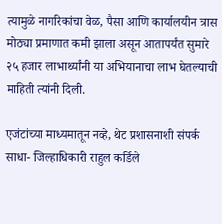त्यामुळे नागरिकांचा वेळ, पैसा आणि कार्यालयीन त्रास मोठ्या प्रमाणात कमी झाला असून आतापर्यंत सुमारे २५ हजार लाभार्थ्यांनी या अभियानाचा लाभ घेतल्याची माहिती त्यांनी दिली.

एजंटांच्या माध्यमातून नव्हे, थेट प्रशासनाशी संपर्क साधा- जिल्हाधिकारी राहुल कर्डिले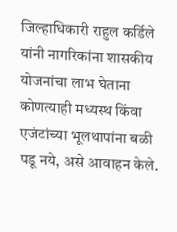जिल्हाधिकारी राहुल कर्डिले यांनी नागरिकांना शासकीय योजनांचा लाभ घेताना कोणत्याही मध्यस्थ किंवा एजंटांच्या भूलथापांना बळी पडू नये, असे आवाहन केले.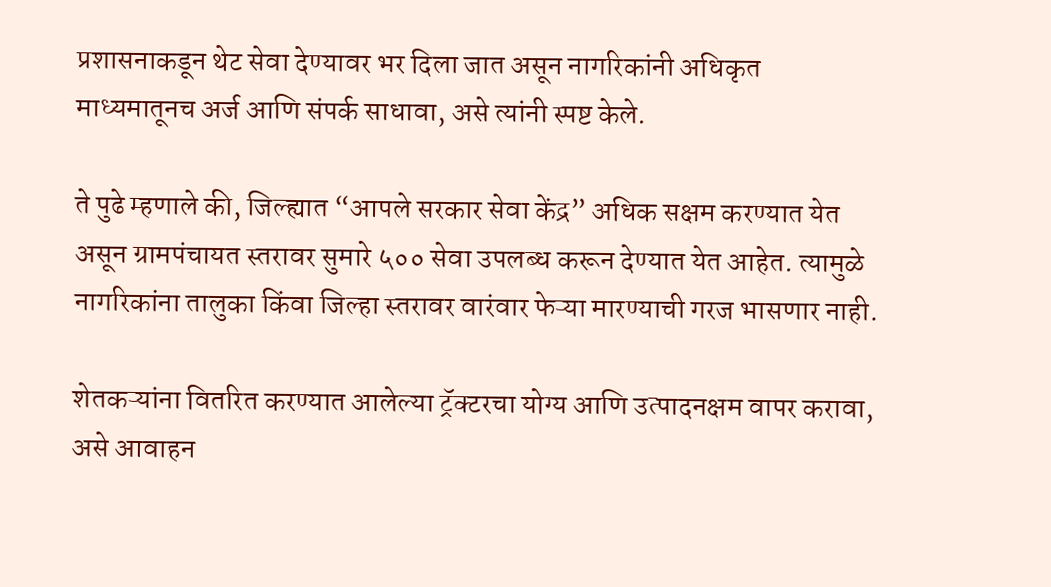प्रशासनाकडून थेट सेवा देण्यावर भर दिला जात असून नागरिकांनी अधिकृत माध्यमातूनच अर्ज आणि संपर्क साधावा, असे त्यांनी स्पष्ट केले.

ते पुढे म्हणाले की, जिल्ह्यात “आपले सरकार सेवा केंद्र” अधिक सक्षम करण्यात येत असून ग्रामपंचायत स्तरावर सुमारे ५०० सेवा उपलब्ध करून देण्यात येत आहेत. त्यामुळे नागरिकांना तालुका किंवा जिल्हा स्तरावर वारंवार फेऱ्या मारण्याची गरज भासणार नाही.

शेतकऱ्यांना वितरित करण्यात आलेल्या ट्रॅक्टरचा योग्य आणि उत्पादनक्षम वापर करावा, असे आवाहन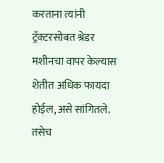करताना त्यांनी ट्रॅक्टरसोबत श्रेडर मशीनचा वापर केल्यास शेतीत अधिक फायदा होईल, असे सांगितले. तसेच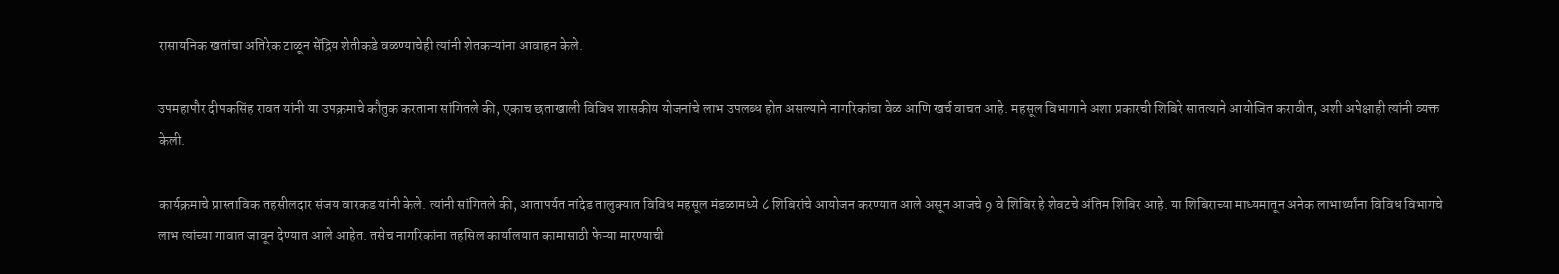रासायनिक खतांचा अतिरेक टाळून सेंद्रिय शेतीकडे वळण्याचेही त्यांनी शेतकऱ्यांना आवाहन केले.

उपमहापौर दीपकसिंह रावत यांनी या उपक्रमाचे कौतुक करताना सांगितले की, एकाच छताखाली विविध शासकीय योजनांचे लाभ उपलब्ध होत असल्याने नागरिकांचा वेळ आणि खर्च वाचत आहे. महसूल विभागाने अशा प्रकारची शिबिरे सातत्याने आयोजित करावीत, अशी अपेक्षाही त्यांनी व्यक्त केली.

कार्यक्रमाचे प्रास्ताविक तहसीलदार संजय वारकड यांनी केले. त्यांनी सांगितले की, आतापर्यत नांदेड तालुक्यात विविध महसूल मंडळामध्ये ८ शिबिरांचे आयोजन करण्यात आले असून आजचे 9 वे शिबिर हे शेवटचे अंतिम शिबिर आहे. या शिबिराच्या माध्यमातून अनेक लाभार्थ्यांना विविध विभागचे लाभ त्यांच्या गावात जावून देण्यात आले आहेत. तसेच नागरिकांना तहसिल कार्यालयात कामासाठी फेऱ्या मारण्याची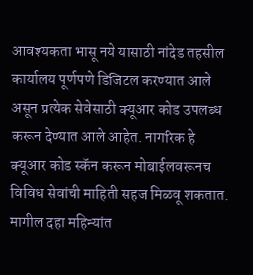आवश्यकता भासू नये यासाठी नांदेड तहसील कार्यालय पूर्णपणे डिजिटल करण्यात आले असून प्रत्येक सेवेसाठी क्यूआर कोड उपलब्ध करून देण्यात आले आहेत. नागरिक हे क्यूआर कोड स्कॅन करून मोबाईलवरूनच विविध सेवांची माहिती सहज मिळवू शकतात. मागील दहा महिन्यांत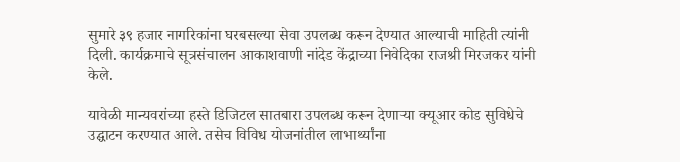सुमारे ३९ हजार नागरिकांना घरबसल्या सेवा उपलब्ध करून देण्यात आल्याची माहिती त्यांनी दिली. कार्यक्रमाचे सूत्रसंचालन आकाशवाणी नांदेड केंद्राच्या निवेदिका राजश्री मिरजकर यांनी केले.

यावेळी मान्यवरांच्या हस्ते डिजिटल सातबारा उपलब्ध करून देणाऱ्या क्यूआर कोड सुविधेचे उद्घाटन करण्यात आले. तसेच विविध योजनांतील लाभार्थ्यांना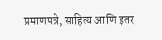प्रमाणपत्रे, साहित्य आणि इतर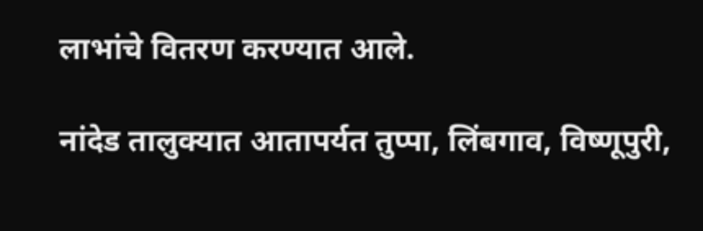लाभांचे वितरण करण्यात आले.

नांदेड तालुक्यात आतापर्यत तुप्पा, लिंबगाव, विष्णूपुरी,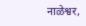नाळेश्वर,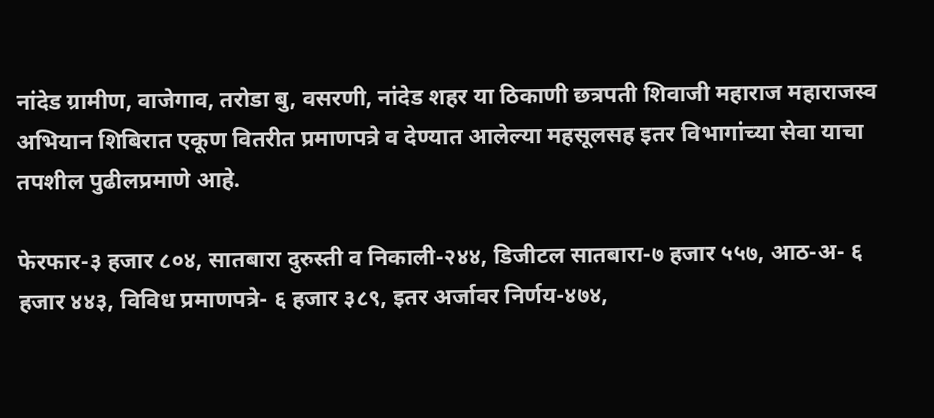नांदेड ग्रामीण, वाजेगाव, तरोडा बु, वसरणी, नांदेड शहर या ठिकाणी छत्रपती शिवाजी महाराज महाराजस्व अभियान शिबिरात एकूण वितरीत प्रमाणपत्रे व देण्यात आलेल्या महसूलसह इतर विभागांच्या सेवा याचा तपशील पुढीलप्रमाणे आहे.

फेरफार-३ हजार ८०४, सातबारा दुरुस्ती व निकाली-२४४, डिजीटल सातबारा-७ हजार ५५७, आठ-अ- ६ हजार ४४३, विविध प्रमाणपत्रे- ६ हजार ३८९, इतर अर्जावर निर्णय-४७४,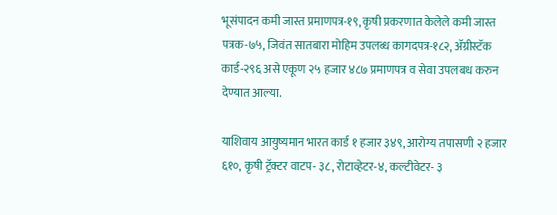भूसंपादन कमी जास्त प्रमाणपत्र-१९, कृषी प्रकरणात केलेले कमी जास्त पत्रक-७५, जिवंत सातबारा मोहिम उपलब्ध कागदपत्र-१८२, ॲग्रीस्टॅक कार्ड-२९६ असे एकूण २५ हजार ४८७ प्रमाणपत्र व सेवा उपलबध करुन देण्यात आल्या.

याशिवाय आयुष्यमान भारत कार्ड १ हजार ३४९, आरोग्य तपासणी २ हजार ६१०, कृषी ट्रॅक्टर वाटप- ३८, रोटाव्हेटर-४, कल्टीवेटर- ३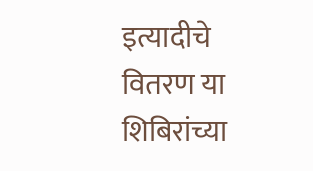इत्यादीचे वितरण या शिबिरांच्या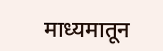माध्यमातून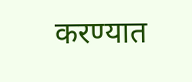करण्यात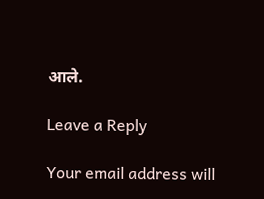आले.

Leave a Reply

Your email address will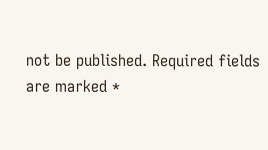not be published. Required fields are marked *